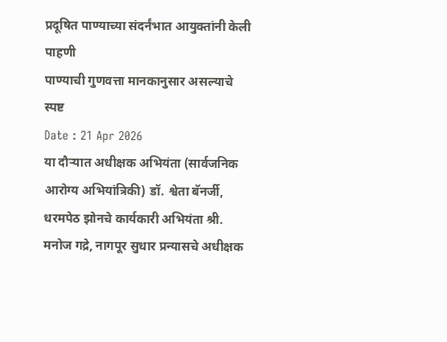प्रदूषित पाण्याच्या संदर्नंभात आयुक्तांनी केली पाहणी
पाण्याची गुणवत्ता मानकानुसार असल्याचे स्पष्ट
Date : 21 Apr 2026
या दौऱ्यात अधीक्षक अभियंता (सार्वजनिक आरोग्य अभियांत्रिकी) डॉ. श्वेता बॅनर्जी, धरमपेठ झोनचे कार्यकारी अभियंता श्री. मनोज गद्रे, नागपूर सुधार प्रन्यासचे अधीक्षक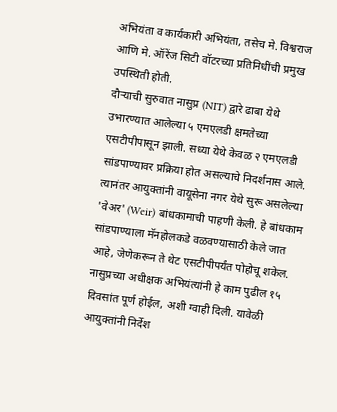अभियंता व कार्यकारी अभियंता, तसेच मे. विश्वराज आणि मे. ऑरेंज सिटी वॉटरच्या प्रतिनिधींची प्रमुख उपस्थिती होती.
दौऱ्याची सुरुवात नासुप्र (NIT) द्वारे ढाबा येथे उभारण्यात आलेल्या ५ एमएलडी क्षमतेच्या एसटीपीपासून झाली. सध्या येथे केवळ २ एमएलडी सांडपाण्यावर प्रक्रिया होत असल्याचे निदर्शनास आले. त्यानंतर आयुक्तांनी वायूसेना नगर येथे सुरू असलेल्या 'वेअर' (Weir) बांधकामाची पाहणी केली. हे बांधकाम सांडपाण्याला मॅनहोलकडे वळवण्यासाठी केले जात आहे, जेणेकरून ते थेट एसटीपीपर्यंत पोहोचू शकेल. नासुप्रच्या अधीक्षक अभियंत्यांनी हे काम पुढील १५ दिवसांत पूर्ण होईल, अशी ग्वाही दिली. यावेळी आयुक्तांनी निर्देश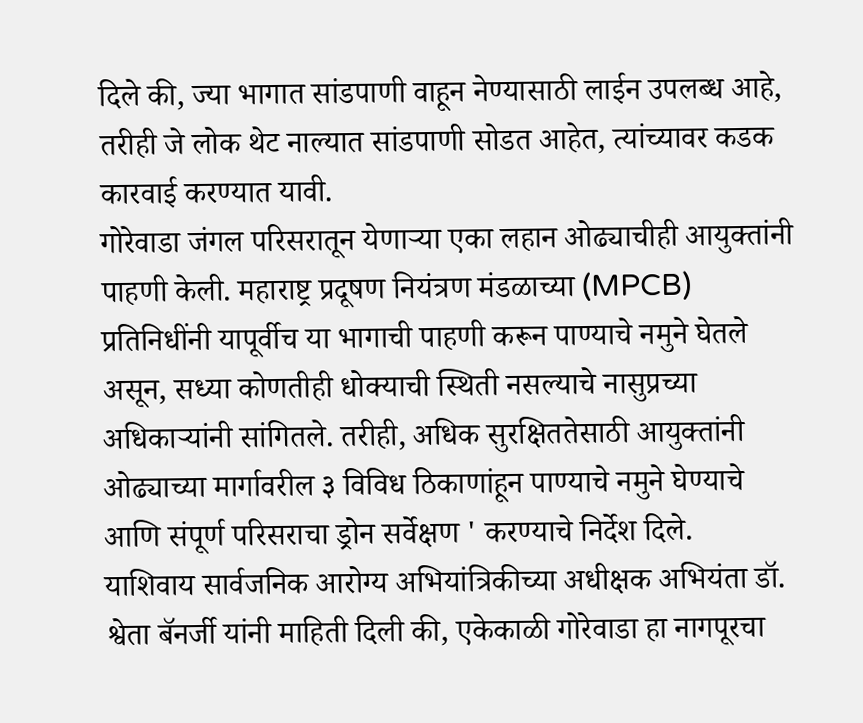दिले की, ज्या भागात सांडपाणी वाहून नेण्यासाठी लाईन उपलब्ध आहे, तरीही जे लोक थेट नाल्यात सांडपाणी सोडत आहेत, त्यांच्यावर कडक कारवाई करण्यात यावी.
गोरेवाडा जंगल परिसरातून येणाऱ्या एका लहान ओढ्याचीही आयुक्तांनी पाहणी केली. महाराष्ट्र प्रदूषण नियंत्रण मंडळाच्या (MPCB) प्रतिनिधींनी यापूर्वीच या भागाची पाहणी करून पाण्याचे नमुने घेतले असून, सध्या कोणतीही धोक्याची स्थिती नसल्याचे नासुप्रच्या अधिकाऱ्यांनी सांगितले. तरीही, अधिक सुरक्षिततेसाठी आयुक्तांनी ओढ्याच्या मार्गावरील ३ विविध ठिकाणांहून पाण्याचे नमुने घेण्याचे आणि संपूर्ण परिसराचा ड्रोन सर्वेक्षण ' करण्याचे निर्देश दिले.
याशिवाय सार्वजनिक आरोग्य अभियांत्रिकीच्या अधीक्षक अभियंता डॉ. श्वेता बॅनर्जी यांनी माहिती दिली की, एकेकाळी गोरेवाडा हा नागपूरचा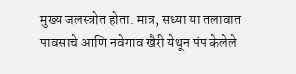मुख्य जलस्त्रोत होता. मात्र, सध्या या तलावात पावसाचे आणि नवेगाव खैरी येथून पंप केलेले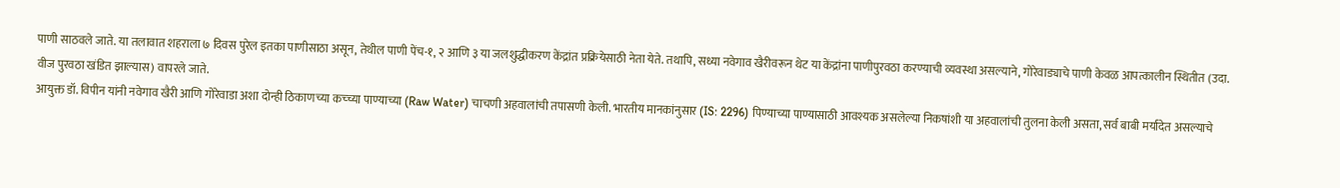पाणी साठवले जाते. या तलावात शहराला ७ दिवस पुरेल इतका पाणीसाठा असून, तेथील पाणी पेंच-१, २ आणि ३ या जलशुद्धीकरण केंद्रांत प्रक्रियेसाठी नेता येते. तथापि, सध्या नवेगाव खैरीवरून थेट या केंद्रांना पाणीपुरवठा करण्याची व्यवस्था असल्याने, गोरेवाड्याचे पाणी केवळ आपत्कालीन स्थितीत (उदा. वीज पुरवठा खंडित झाल्यास) वापरले जाते.
आयुक्त डॉ. विपीन यांनी नवेगाव खैरी आणि गोरेवाडा अशा दोन्ही ठिकाणच्या कच्च्या पाण्याच्या (Raw Water) चाचणी अहवालांची तपासणी केली. भारतीय मानकांनुसार (IS: 2296) पिण्याच्या पाण्यासाठी आवश्यक असलेल्या निकषांशी या अहवालांची तुलना केली असता, सर्व बाबी मर्यादेत असल्याचे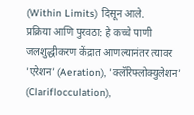(Within Limits) दिसून आले.
प्रक्रिया आणि पुरवठा: हे कच्चे पाणी जलशुद्धीकरण केंद्रात आणल्यानंतर त्यावर 'एरेशन' (Aeration), 'क्लॅरिफ्लोक्युलेशन' (Clariflocculation),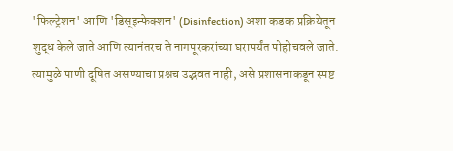'फिल्ट्रेशन' आणि 'डिस्इन्फेक्शन' (Disinfection) अशा कडक प्रक्रियेतून शुद्ध केले जाते आणि त्यानंतरच ते नागपूरकरांच्या घरापर्यंत पोहोचवले जाते. त्यामुळे पाणी दूषित असण्याचा प्रश्नच उद्भवत नाही, असे प्रशासनाकडून स्पष्ट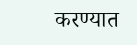करण्यात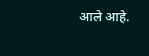आले आहे.